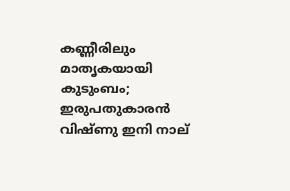കണ്ണീരിലും മാതൃകയായി കുടുംബം; ഇരുപതുകാരൻ വിഷ്ണു ഇനി നാല്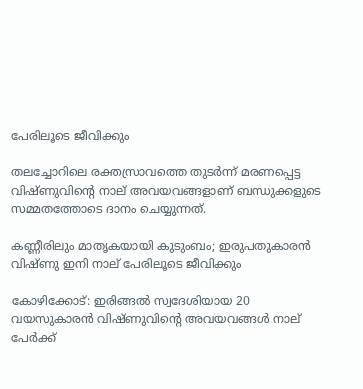പേരിലൂടെ ജീവിക്കും

തലച്ചോറിലെ രക്തസ്രാവത്തെ തുടര്‍ന്ന് മരണപ്പെട്ട വിഷ്ണുവിന്റെ നാല് അവയവങ്ങളാണ് ബന്ധുക്കളുടെ സമ്മതത്തോടെ ദാനം ചെയ്യുന്നത്.

കണ്ണീരിലും മാതൃകയായി കുടുംബം; ഇരുപതുകാരൻ വിഷ്ണു ഇനി നാല് പേരിലൂടെ ജീവിക്കും

കോഴിക്കോട്: ഇരിങ്ങല്‍ സ്വദേശിയായ 20 വയസുകാരന്‍ വിഷ്ണുവിന്റെ അവയവങ്ങള്‍ നാല് പേര്‍ക്ക്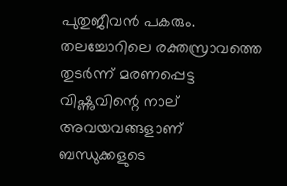പുതുജീവന്‍ പകരും. തലച്ചോറിലെ രക്തസ്രാവത്തെ തുടര്‍ന്ന് മരണപ്പെട്ട വിഷ്ണുവിന്റെ നാല് അവയവങ്ങളാണ് ബന്ധുക്കളുടെ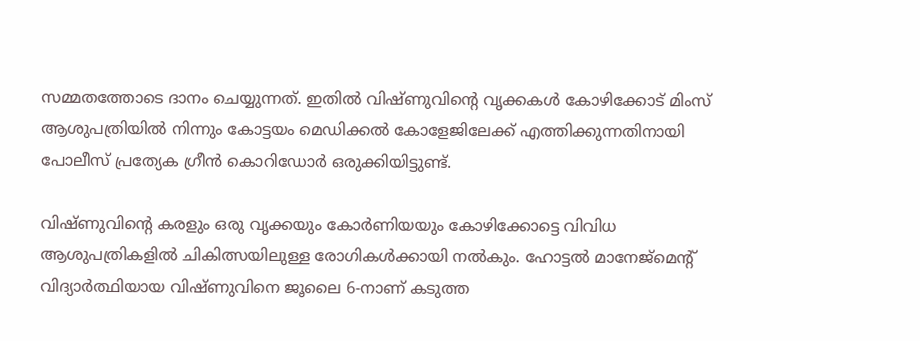സമ്മതത്തോടെ ദാനം ചെയ്യുന്നത്. ഇതില്‍ വിഷ്ണുവിന്റെ വൃക്കകള്‍ കോഴിക്കോട് മിംസ് ആശുപത്രിയില്‍ നിന്നും കോട്ടയം മെഡിക്കല്‍ കോളേജിലേക്ക് എത്തിക്കുന്നതിനായി പോലീസ് പ്രത്യേക ഗ്രീന്‍ കൊറിഡോര്‍ ഒരുക്കിയിട്ടുണ്ട്.

വിഷ്ണുവിന്റെ കരളും ഒരു വൃക്കയും കോര്‍ണിയയും കോഴിക്കോട്ടെ വിവിധ ആശുപത്രികളില്‍ ചികിത്സയിലുള്ള രോഗികള്‍ക്കായി നല്‍കും. ഹോട്ടല്‍ മാനേജ്‌മെന്റ് വിദ്യാര്‍ത്ഥിയായ വിഷ്ണുവിനെ ജൂലൈ 6-നാണ് കടുത്ത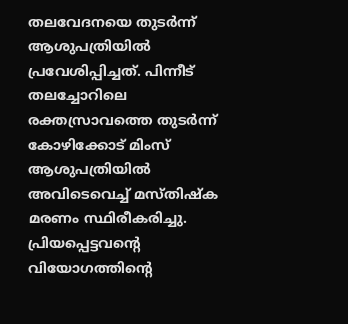തലവേദനയെ തുടര്‍ന്ന് ആശുപത്രിയില്‍ പ്രവേശിപ്പിച്ചത്. പിന്നീട് തലച്ചോറിലെ രക്തസ്രാവത്തെ തുടര്‍ന്ന് കോഴിക്കോട് മിംസ് ആശുപത്രിയില്‍ അവിടെവെച്ച് മസ്തിഷ്‌ക മരണം സ്ഥിരീകരിച്ചു. പ്രിയപ്പെട്ടവന്റെ വിയോഗത്തിന്റെ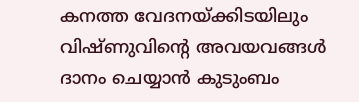കനത്ത വേദനയ്ക്കിടയിലും വിഷ്ണുവിന്റെ അവയവങ്ങള്‍ ദാനം ചെയ്യാന്‍ കുടുംബം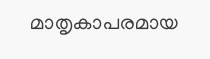മാതൃകാപരമായ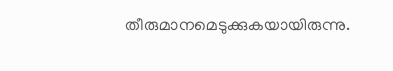തീരുമാനമെടുക്കുകയായിരുന്നു.